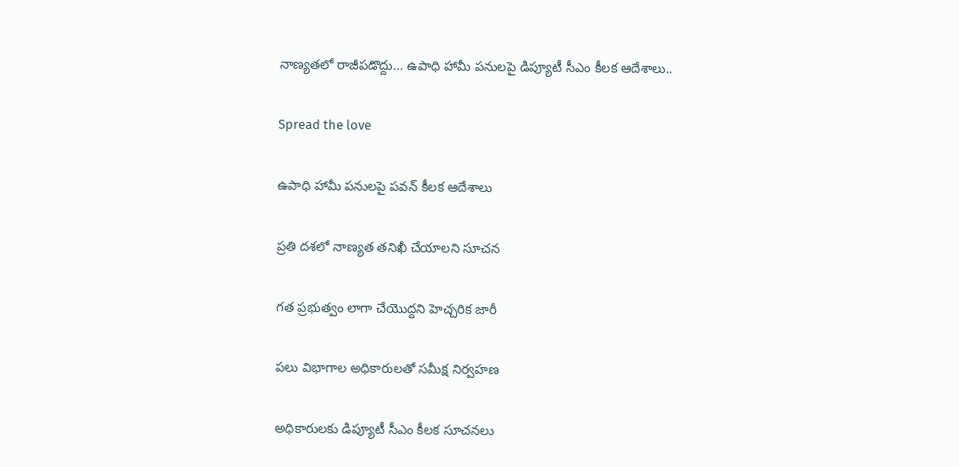నాణ్యతలో రాజీపడొద్దు… ఉపాధి హామీ పనులపై డిప్యూటీ సీఎం కీలక ఆదేశాలు..

Spread the love

ఉపాధి హామీ పనులపై పవన్ కీలక ఆదేశాలు

ప్రతి దశలో నాణ్యత తనిఖీ చేయాలని సూచన

గత ప్రభుత్వం లాగా చేయొద్దని హెచ్చరిక జారీ

పలు విభాగాల అధికారులతో సమీక్ష నిర్వహణ

అధికారులకు డిప్యూటీ సీఎం కీలక సూచనలు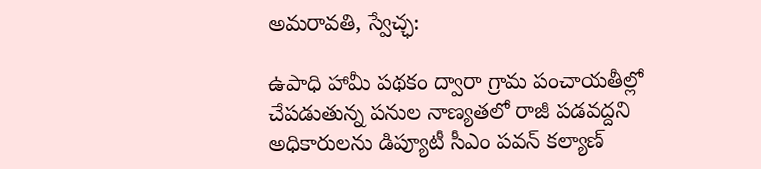అమరావతి, స్వేచ్ఛ:

ఉపాధి హామీ పథకం ద్వారా గ్రామ పంచాయతీల్లో చేపడుతున్న పనుల నాణ్యతలో రాజీ పడవద్దని అధికారులను డిప్యూటీ సీఎం పవన్ కల్యాణ్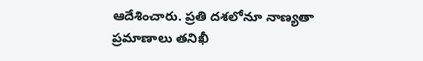ఆదేశించారు. ప్రతి దశలోనూ నాణ్యతా ప్రమాణాలు తనిఖీ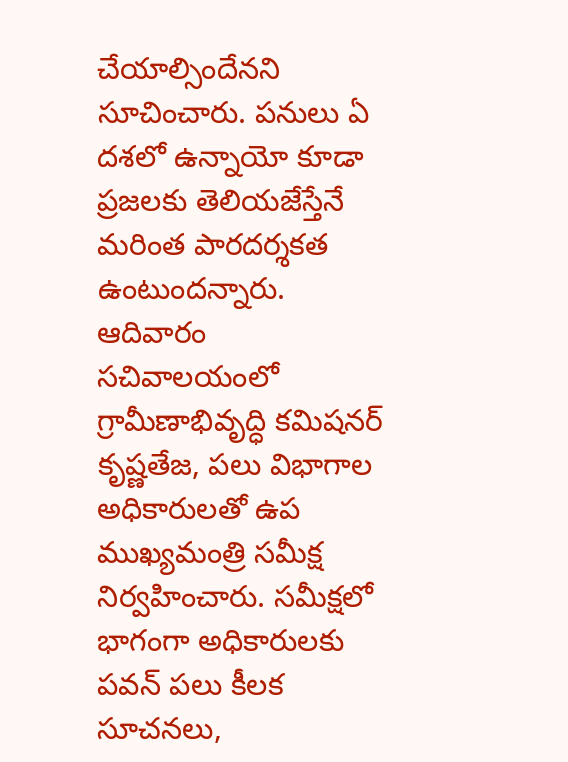చేయాల్సిందేనని సూచించారు. పనులు ఏ దశలో ఉన్నాయో కూడా ప్రజలకు తెలియజేస్తేనే మరింత పారదర్శకత ఉంటుందన్నారు. ఆదివారం సచివాలయంలో గ్రామీణాభివృద్ధి కమిషనర్ కృష్ణతేజ, పలు విభాగాల అధికారులతో ఉప ముఖ్యమంత్రి సమీక్ష నిర్వహించారు. సమీక్షలో భాగంగా అధికారులకు పవన్ పలు కీలక సూచనలు,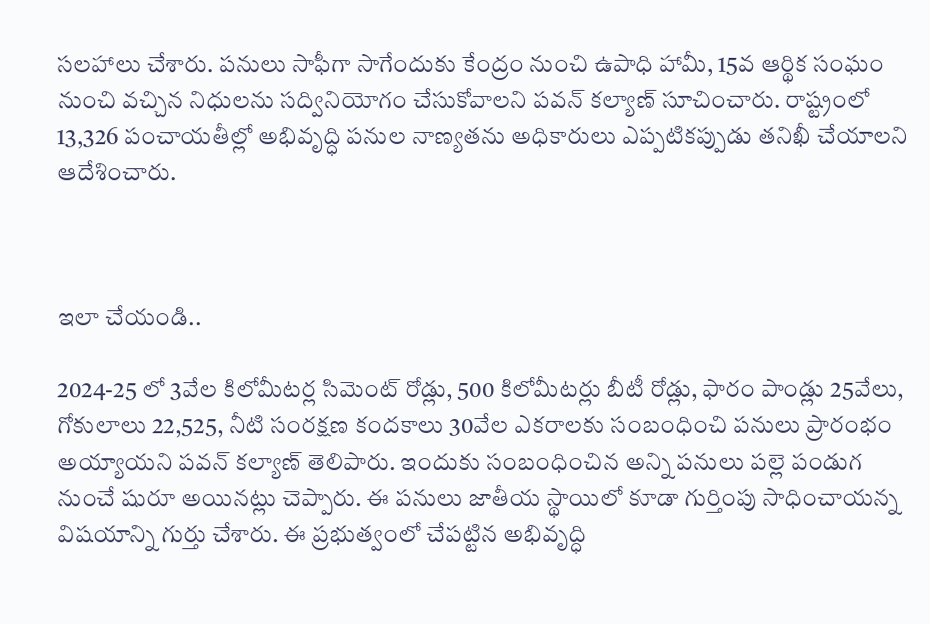సలహాలు చేశారు. పనులు సాఫీగా సాగేందుకు కేంద్రం నుంచి ఉపాధి హామీ, 15వ ఆర్థిక సంఘం నుంచి వచ్చిన నిధులను సద్వినియోగం చేసుకోవాలని పవన్ కల్యాణ్ సూచించారు. రాష్ట్రంలో 13,326 పంచాయతీల్లో అభివృద్ధి పనుల నాణ్యతను అధికారులు ఎప్పటికప్పుడు తనిఖీ చేయాలని ఆదేశించారు.



ఇలా చేయండి..

2024-25 లో 3వేల కిలోమీటర్ల సిమెంట్ రోడ్లు, 500 కిలోమీటర్లు బీటీ రోడ్లు, ఫారం పాండ్లు 25వేలు, గోకులాలు 22,525, నీటి సంరక్షణ కందకాలు 30వేల ఎకరాలకు సంబంధించి పనులు ప్రారంభం అయ్యాయని పవన్ కల్యాణ్ తెలిపారు. ఇందుకు సంబంధించిన అన్ని పనులు పల్లె పండుగ నుంచే షురూ అయినట్లు చెప్పారు. ఈ పనులు జాతీయ స్థాయిలో కూడా గుర్తింపు సాధించాయన్న విషయాన్ని గుర్తు చేశారు. ఈ ప్రభుత్వంలో చేపట్టిన అభివృద్ధి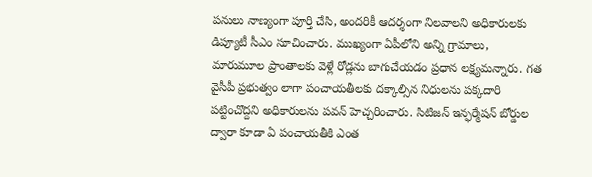పనులు నాణ్యంగా పూర్తి చేసి, అందరికీ ఆదర్శంగా నిలవాలని అధికారులకు డిప్యూటీ సీఎం సూచించారు. ముఖ్యంగా ఏపీలోని అన్ని గ్రామాలు, మారుమూల ప్రాంతాలకు వెళ్లే రోడ్లను బాగుచేయడం ప్రధాన లక్ష్యమన్నారు. గత వైసీపీ ప్రభుత్వం లాగా పంచాయతీలకు దక్కాల్సిన నిధులను పక్కదారి పట్టించొద్దని అధికారులను పవన్ హెచ్చరించారు. సిటిజన్ ఇన్ఫర్మేషన్ బోర్డుల ద్వారా కూడా ఏ పంచాయతీకి ఎంత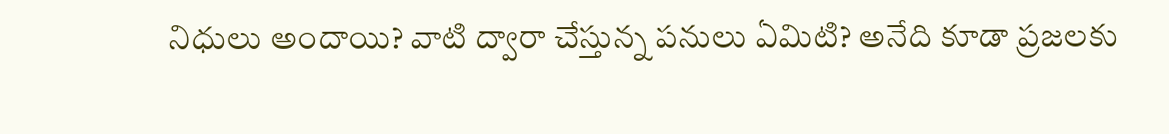నిధులు అందాయి? వాటి ద్వారా చేస్తున్న పనులు ఏమిటి? అనేది కూడా ప్రజలకు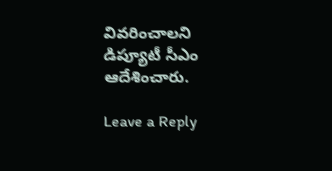వివరించాలని డిప్యూటీ సీఎం ఆదేశించారు.

Leave a Reply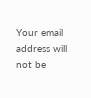Your email address will not be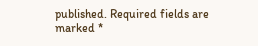published. Required fields are marked *